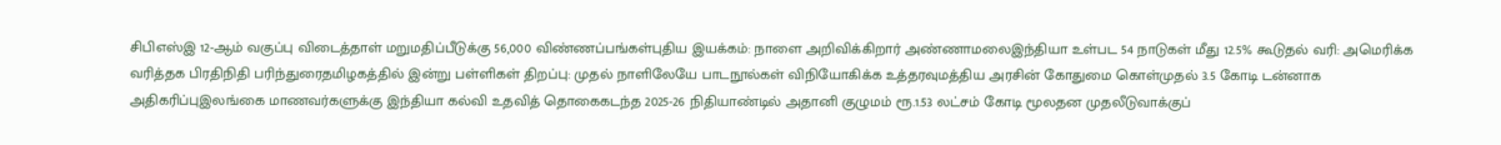சிபிஎஸ்இ 12-ஆம் வகுப்பு விடைத்தாள் மறுமதிப்பீடுக்கு 56,000 விண்ணப்பங்கள்புதிய இயக்கம்: நாளை அறிவிக்கிறார் அண்ணாமலைஇந்தியா உள்பட 54 நாடுகள் மீது 12.5% கூடுதல் வரி: அமெரிக்க வரித்தக பிரதிநிதி பரிந்துரைதமிழகத்தில் இன்று பள்ளிகள் திறப்பு: முதல் நாளிலேயே பாடநூல்கள் விநியோகிக்க உத்தரவுமத்திய அரசின் கோதுமை கொள்முதல் 3.5 கோடி டன்னாக அதிகரிப்புஇலங்கை மாணவர்களுக்கு இந்தியா கல்வி உதவித் தொகைகடந்த 2025-26 நிதியாண்டில் அதானி குழுமம் ரூ.1.53 லட்சம் கோடி மூலதன முதலீடுவாக்குப்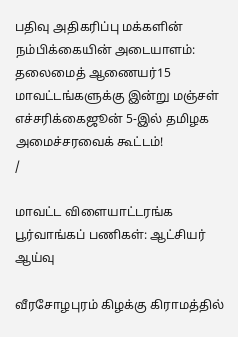பதிவு அதிகரிப்பு மக்களின் நம்பிக்கையின் அடையாளம்: தலைமைத் ஆணையர்15 மாவட்டங்களுக்கு இன்று மஞ்சள் எச்சரிக்கைஜூன் 5-இல் தமிழக அமைச்சரவைக் கூட்டம்!
/

மாவட்ட விளையாட்டரங்க பூர்வாங்கப் பணிகள்: ஆட்சியர் ஆய்வு

வீரசோழபுரம் கிழக்கு கிராமத்தில்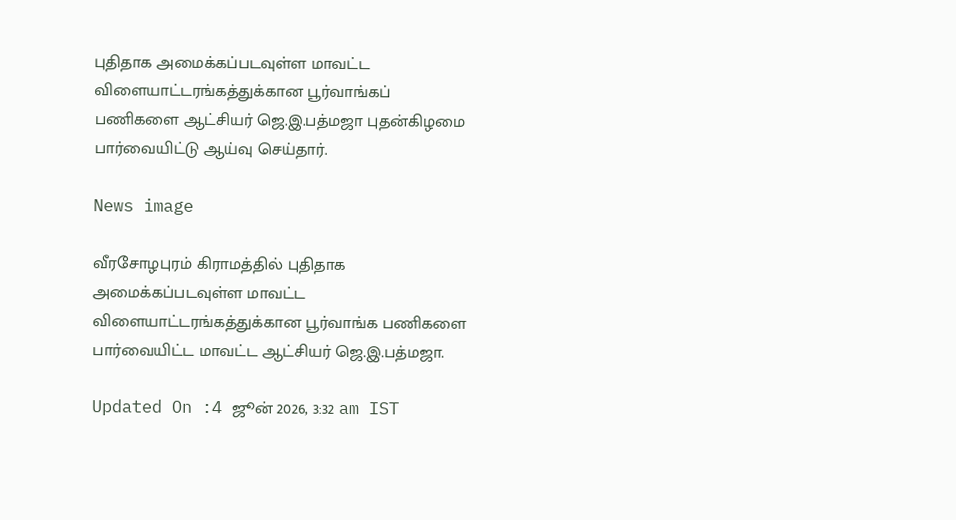புதிதாக அமைக்கப்படவுள்ள மாவட்ட விளையாட்டரங்கத்துக்கான பூர்வாங்கப் பணிகளை ஆட்சியர் ஜெ.இ.பத்மஜா புதன்கிழமை பார்வையிட்டு ஆய்வு செய்தார்.

News image

வீரசோழபுரம் கிராமத்தில் புதிதாக அமைக்கப்படவுள்ள மாவட்ட விளையாட்டரங்கத்துக்கான பூர்வாங்க பணிகளை பார்வையிட்ட மாவட்ட ஆட்சியர் ஜெ.இ.பத்மஜா.

Updated On :4 ஜூன் 2026, 3:32 am IST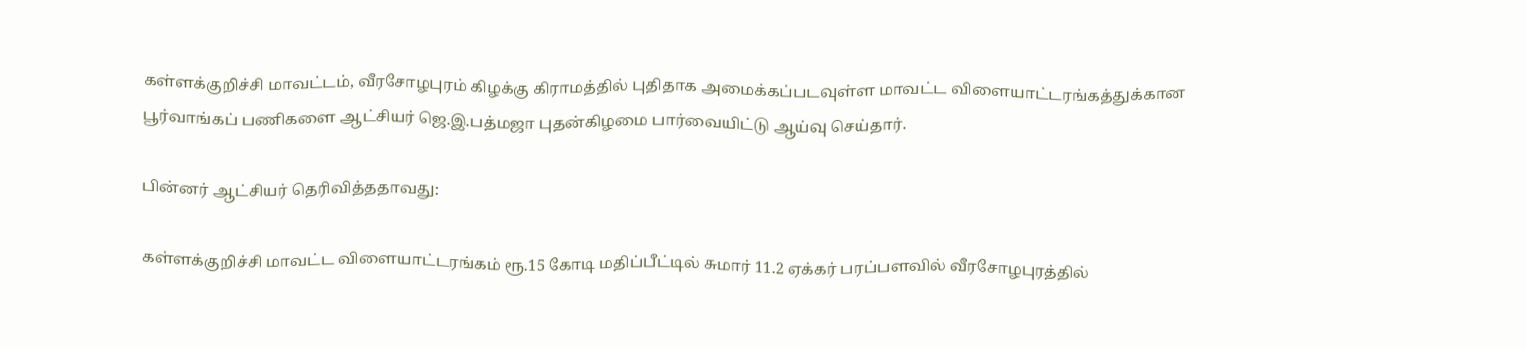கள்ளக்குறிச்சி மாவட்டம், வீரசோழபுரம் கிழக்கு கிராமத்தில் புதிதாக அமைக்கப்படவுள்ள மாவட்ட விளையாட்டரங்கத்துக்கான பூர்வாங்கப் பணிகளை ஆட்சியர் ஜெ.இ.பத்மஜா புதன்கிழமை பார்வையிட்டு ஆய்வு செய்தார்.

பின்னர் ஆட்சியர் தெரிவித்ததாவது:

கள்ளக்குறிச்சி மாவட்ட விளையாட்டரங்கம் ரூ.15 கோடி மதிப்பீட்டில் சுமார் 11.2 ஏக்கர் பரப்பளவில் வீரசோழபுரத்தில்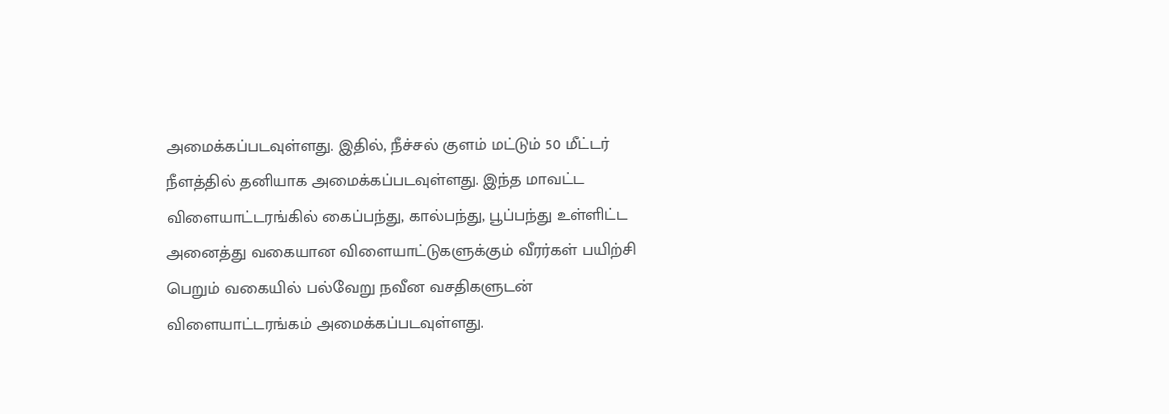அமைக்கப்படவுள்ளது. இதில், நீச்சல் குளம் மட்டும் 50 மீட்டர் நீளத்தில் தனியாக அமைக்கப்படவுள்ளது. இந்த மாவட்ட விளையாட்டரங்கில் கைப்பந்து, கால்பந்து, பூப்பந்து உள்ளிட்ட அனைத்து வகையான விளையாட்டுகளுக்கும் வீரர்கள் பயிற்சி பெறும் வகையில் பல்வேறு நவீன வசதிகளுடன் விளையாட்டரங்கம் அமைக்கப்படவுள்ளது.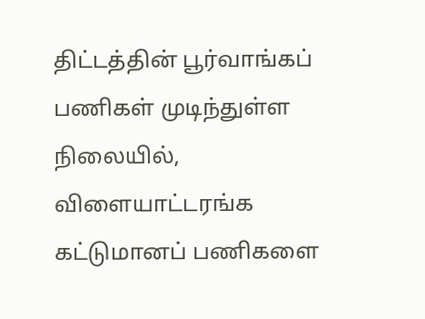திட்டத்தின் பூர்வாங்கப் பணிகள் முடிந்துள்ள நிலையில், விளையாட்டரங்க கட்டுமானப் பணிகளை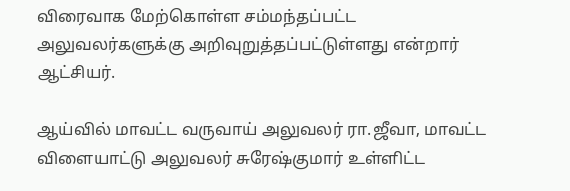விரைவாக மேற்கொள்ள சம்மந்தப்பட்ட அலுவலர்களுக்கு அறிவுறுத்தப்பட்டுள்ளது என்றார் ஆட்சியர்.

ஆய்வில் மாவட்ட வருவாய் அலுவலர் ரா.ஜீவா, மாவட்ட விளையாட்டு அலுவலர் சுரேஷ்குமார் உள்ளிட்ட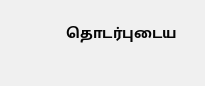தொடர்புடைய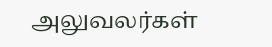அலுவலர்கள்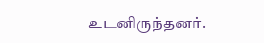உடனிருந்தனர்.